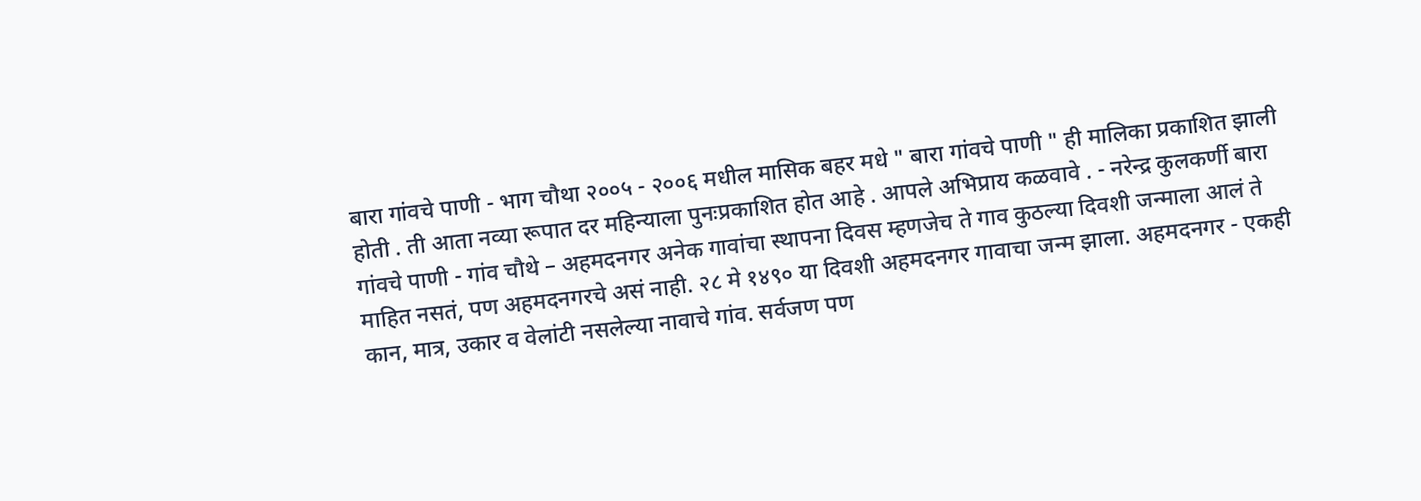बारा गांवचे पाणी - भाग चौथा २००५ - २००६ मधील मासिक बहर मधे " बारा गांवचे पाणी " ही मालिका प्रकाशित झाली होती . ती आता नव्या रूपात दर महिन्याला पुनःप्रकाशित होत आहे . आपले अभिप्राय कळवावे . - नरेन्द्र कुलकर्णी बारा गांवचे पाणी - गांव चौथे – अहमदनगर अनेक गावांचा स्थापना दिवस म्हणजेच ते गाव कुठल्या दिवशी जन्माला आलं ते माहित नसतं, पण अहमदनगरचे असं नाही. २८ मे १४९० या दिवशी अहमदनगर गावाचा जन्म झाला. अहमदनगर - एकही कान, मात्र, उकार व वेलांटी नसलेल्या नावाचे गांव. सर्वजण पण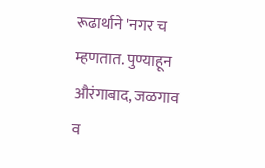रूढार्थाने 'नगर च म्हणतात. पुण्याहून औरंगाबाद, जळगाव व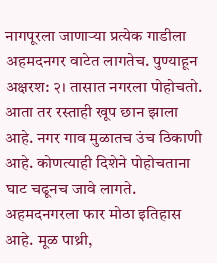नागपूरला जाणाऱ्या प्रत्येक गाडीला अहमदनगर वाटेत लागतेच. पुण्याहून अक्षरश: २। तासात नगरला पोहोचतो. आता तर रस्ताही खूप छान झाला आहे. नगर गाव मुळातच उंच ठिकाणी आहे. कोणत्याही दिशेने पोहोचताना घाट चढूनच जावे लागते. अहमदनगरला फार मोठा इतिहास आहे. मूळ पाथ्री,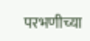परभणीच्या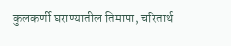कुलकर्णी घराण्यातील तिमापा, चरितार्थ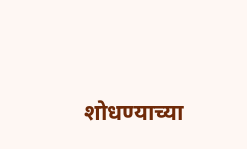शोधण्याच्या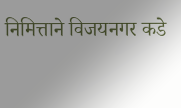निमित्ताने विजयनगर कडे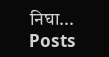निघा...
Posts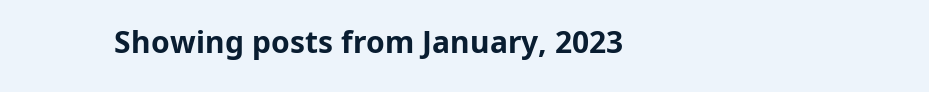Showing posts from January, 2023